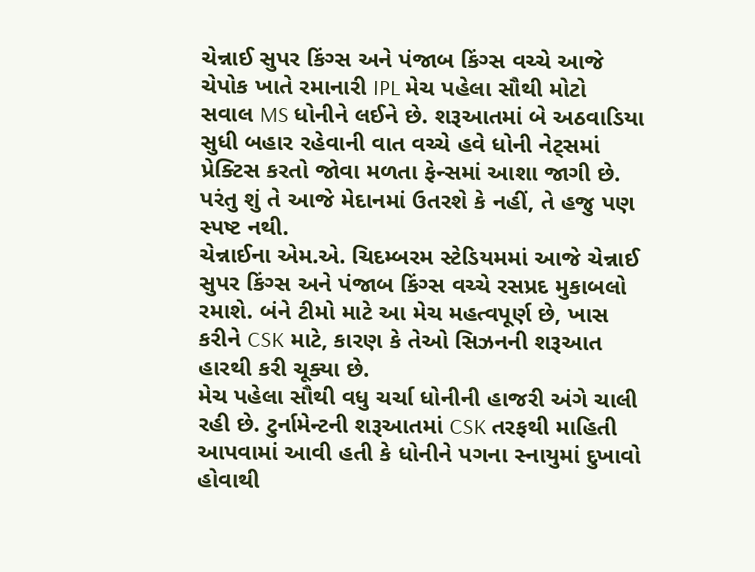ચેન્નાઈ સુપર કિંગ્સ અને પંજાબ કિંગ્સ વચ્ચે આજે ચેપોક ખાતે રમાનારી IPL મેચ પહેલા સૌથી મોટો સવાલ MS ધોનીને લઈને છે. શરૂઆતમાં બે અઠવાડિયા સુધી બહાર રહેવાની વાત વચ્ચે હવે ધોની નેટ્સમાં પ્રેક્ટિસ કરતો જોવા મળતા ફેન્સમાં આશા જાગી છે. પરંતુ શું તે આજે મેદાનમાં ઉતરશે કે નહીં, તે હજુ પણ સ્પષ્ટ નથી.
ચેન્નાઈના એમ.એ. ચિદમ્બરમ સ્ટેડિયમમાં આજે ચેન્નાઈ સુપર કિંગ્સ અને પંજાબ કિંગ્સ વચ્ચે રસપ્રદ મુકાબલો રમાશે. બંને ટીમો માટે આ મેચ મહત્વપૂર્ણ છે, ખાસ કરીને CSK માટે, કારણ કે તેઓ સિઝનની શરૂઆત હારથી કરી ચૂક્યા છે.
મેચ પહેલા સૌથી વધુ ચર્ચા ધોનીની હાજરી અંગે ચાલી રહી છે. ટુર્નામેન્ટની શરૂઆતમાં CSK તરફથી માહિતી આપવામાં આવી હતી કે ધોનીને પગના સ્નાયુમાં દુખાવો હોવાથી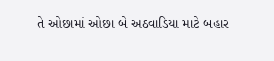તે ઓછામાં ઓછા બે અઠવાડિયા માટે બહાર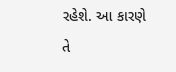રહેશે. આ કારણે તે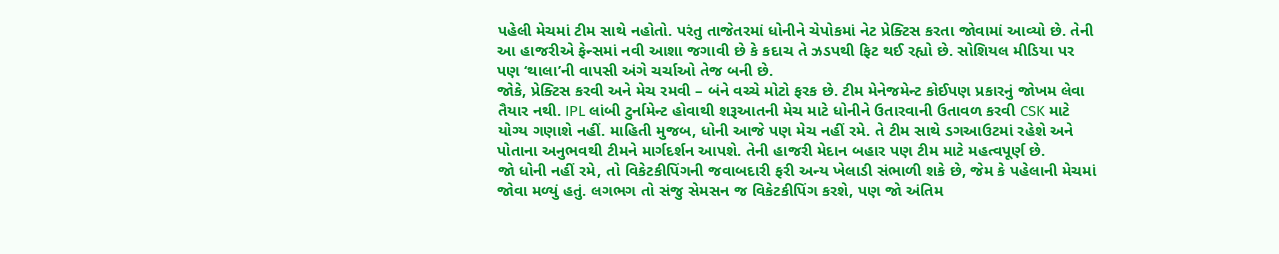પહેલી મેચમાં ટીમ સાથે નહોતો. પરંતુ તાજેતરમાં ધોનીને ચેપોકમાં નેટ પ્રેક્ટિસ કરતા જોવામાં આવ્યો છે. તેની આ હાજરીએ ફેન્સમાં નવી આશા જગાવી છે કે કદાચ તે ઝડપથી ફિટ થઈ રહ્યો છે. સોશિયલ મીડિયા પર પણ ‘થાલા’ની વાપસી અંગે ચર્ચાઓ તેજ બની છે.
જોકે, પ્રેક્ટિસ કરવી અને મેચ રમવી – બંને વચ્ચે મોટો ફરક છે. ટીમ મેનેજમેન્ટ કોઈપણ પ્રકારનું જોખમ લેવા તૈયાર નથી. IPL લાંબી ટુર્નામેન્ટ હોવાથી શરૂઆતની મેચ માટે ધોનીને ઉતારવાની ઉતાવળ કરવી CSK માટે યોગ્ય ગણાશે નહીં. માહિતી મુજબ, ધોની આજે પણ મેચ નહીં રમે. તે ટીમ સાથે ડગઆઉટમાં રહેશે અને પોતાના અનુભવથી ટીમને માર્ગદર્શન આપશે. તેની હાજરી મેદાન બહાર પણ ટીમ માટે મહત્વપૂર્ણ છે.
જો ધોની નહીં રમે, તો વિકેટકીપિંગની જવાબદારી ફરી અન્ય ખેલાડી સંભાળી શકે છે, જેમ કે પહેલાની મેચમાં જોવા મળ્યું હતું. લગભગ તો સંજુ સેમસન જ વિકેટકીપિંગ કરશે, પણ જો અંતિમ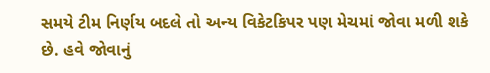સમયે ટીમ નિર્ણય બદલે તો અન્ય વિકેટકિપર પણ મેચમાં જોવા મળી શકે છે. હવે જોવાનું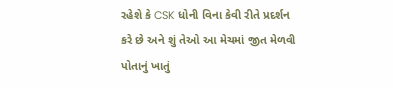રહેશે કે CSK ધોની વિના કેવી રીતે પ્રદર્શન કરે છે અને શું તેઓ આ મેચમાં જીત મેળવી પોતાનું ખાતું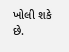ખોલી શકે છે.